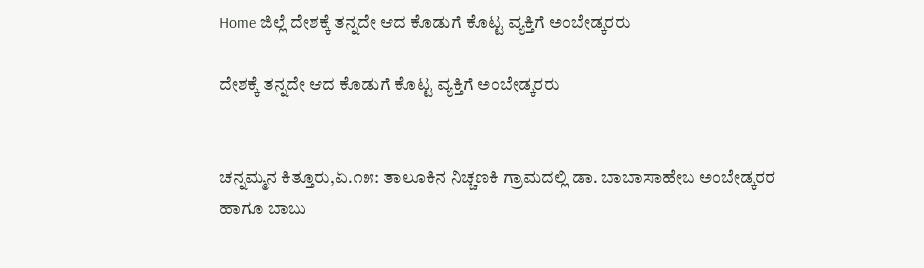Home ಜಿಲ್ಲೆ ದೇಶಕ್ಕೆ ತನ್ನದೇ ಆದ ಕೊಡುಗೆ ಕೊಟ್ಟ ವ್ಯಕ್ತಿಗೆ ಅಂಬೇಡ್ಕರರು

ದೇಶಕ್ಕೆ ತನ್ನದೇ ಆದ ಕೊಡುಗೆ ಕೊಟ್ಟ ವ್ಯಕ್ತಿಗೆ ಅಂಬೇಡ್ಕರರು


ಚನ್ನಮ್ಮನ ಕಿತ್ತೂರು,ಏ.೧೫: ತಾಲೂಕಿನ ನಿಚ್ಚಣಕಿ ಗ್ರಾಮದಲ್ಲಿ ಡಾ. ಬಾಬಾಸಾಹೇಬ ಅಂಬೇಡ್ಕರರ ಹಾಗೂ ಬಾಬು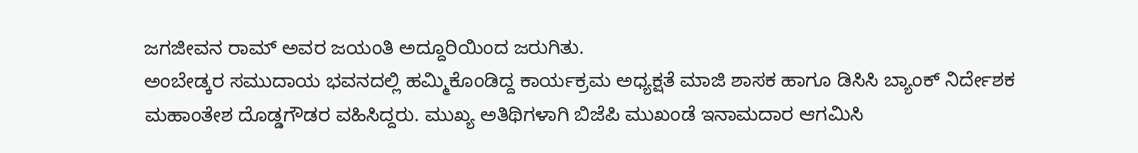ಜಗಜೀವನ ರಾಮ್ ಅವರ ಜಯಂತಿ ಅದ್ದೂರಿಯಿಂದ ಜರುಗಿತು.
ಅಂಬೇಡ್ಕರ ಸಮುದಾಯ ಭವನದಲ್ಲಿ ಹಮ್ಮಿಕೊಂಡಿದ್ದ ಕಾರ್ಯಕ್ರಮ ಅಧ್ಯಕ್ಷತೆ ಮಾಜಿ ಶಾಸಕ ಹಾಗೂ ಡಿಸಿಸಿ ಬ್ಯಾಂಕ್ ನಿರ್ದೇಶಕ ಮಹಾಂತೇಶ ದೊಡ್ಡಗೌಡರ ವಹಿಸಿದ್ದರು. ಮುಖ್ಯ ಅತಿಥಿಗಳಾಗಿ ಬಿಜೆಪಿ ಮುಖಂಡೆ ಇನಾಮದಾರ ಆಗಮಿಸಿ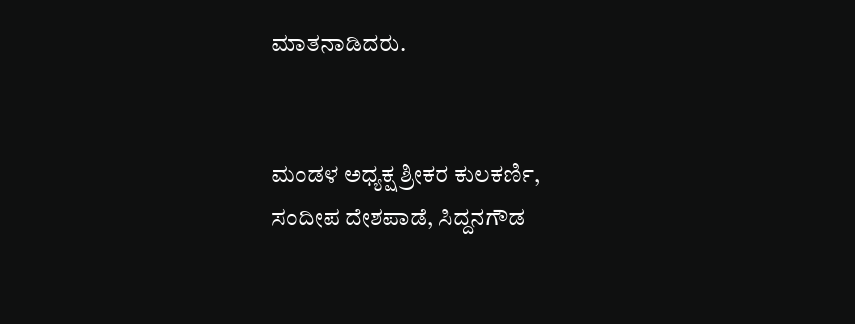ಮಾತನಾಡಿದರು.


ಮಂಡಳ ಅಧ್ಯಕ್ಷ ಶ್ರೀಕರ ಕುಲಕರ್ಣಿ, ಸಂದೀಪ ದೇಶಪಾಡೆ, ಸಿದ್ದನಗೌಡ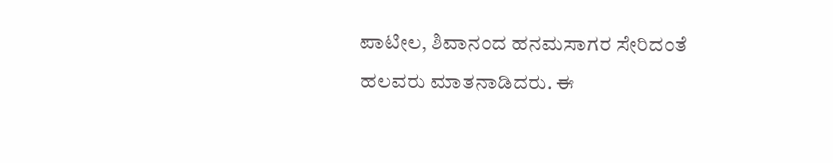ಪಾಟೀಲ, ಶಿವಾನಂದ ಹನಮಸಾಗರ ಸೇರಿದಂತೆ ಹಲವರು ಮಾತನಾಡಿದರು. ಈ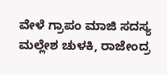ವೇಳೆ ಗ್ರಾಪಂ ಮಾಜಿ ಸದಸ್ಯ ಮಲ್ಲೇಶ ಚುಳಕಿ, ರಾಜೇಂದ್ರ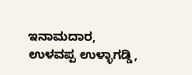ಇನಾಮದಾರ, ಉಳವಪ್ಪ ಉಳ್ಳಾಗಡ್ಡಿ,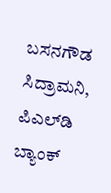ಬಸನಗೌಡ ಸಿದ್ರಾಮನಿ, ಪಿಎಲ್‌ಡಿ ಬ್ಯಾಂಕ್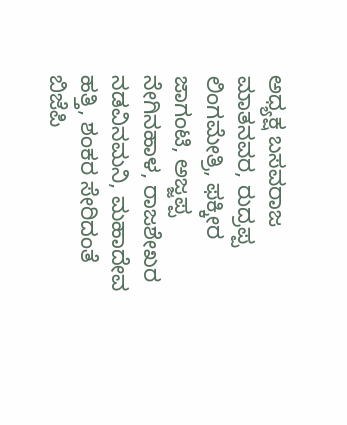ಅಧ್ಯಕ್ಷ ಬಸವರಾಜ ಮಾತನವರ, ರುದ್ರಪ್ಪ ಲಿಂಗಮೇತ್ರಿ, ಫಕ್ಕೀರ ಜಾಗಂಟಿ, ಅಜ್ಜಪ್ಪ ನೇಗಿನಹಾಳ, ರಾಜಶೇಖರ ನಡವಿನಮನಿ, ಮಹಾದೇವ ಹತ್ತಿ, ಶಂಕರ ಸೇರಿದಂತೆ ಬಿಜೆಪಿ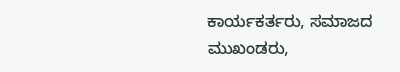ಕಾರ್ಯಕರ್ತರು, ಸಮಾಜದ ಮುಖಂಡರು,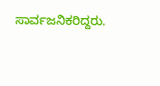ಸಾರ್ವಜನಿಕರಿದ್ದರು.